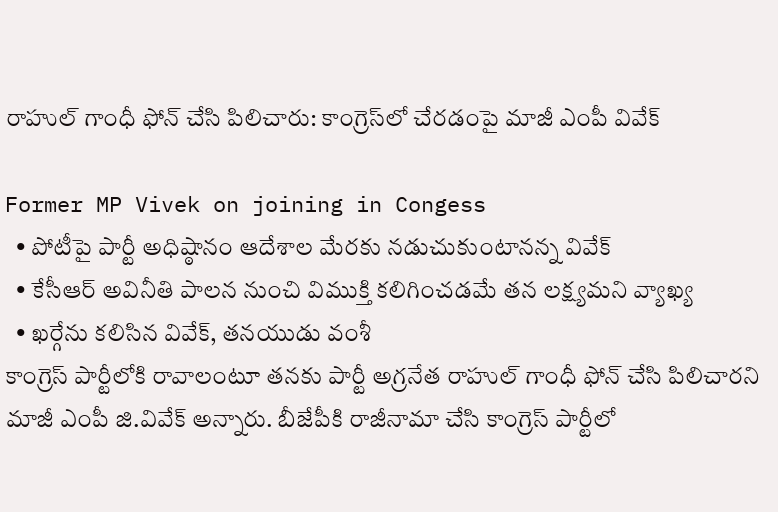రాహుల్ గాంధీ ఫోన్ చేసి పిలిచారు: కాంగ్రెస్‌లో చేరడంపై మాజీ ఎంపీ వివేక్

Former MP Vivek on joining in Congess
  • పోటీపై పార్టీ అధిష్ఠానం ఆదేశాల మేరకు నడుచుకుంటానన్న వివేక్
  • కేసీఆర్ అవినీతి పాలన నుంచి విముక్తి కలిగించడమే తన లక్ష్యమని వ్యాఖ్య
  • ఖర్గేను కలిసిన వివేక్, తనయుడు వంశీ
కాంగ్రెస్ పార్టీలోకి రావాలంటూ తనకు పార్టీ అగ్రనేత రాహుల్ గాంధీ ఫోన్ చేసి పిలిచారని మాజీ ఎంపీ జి.వివేక్ అన్నారు. బీజేపీకి రాజీనామా చేసి కాంగ్రెస్ పార్టీలో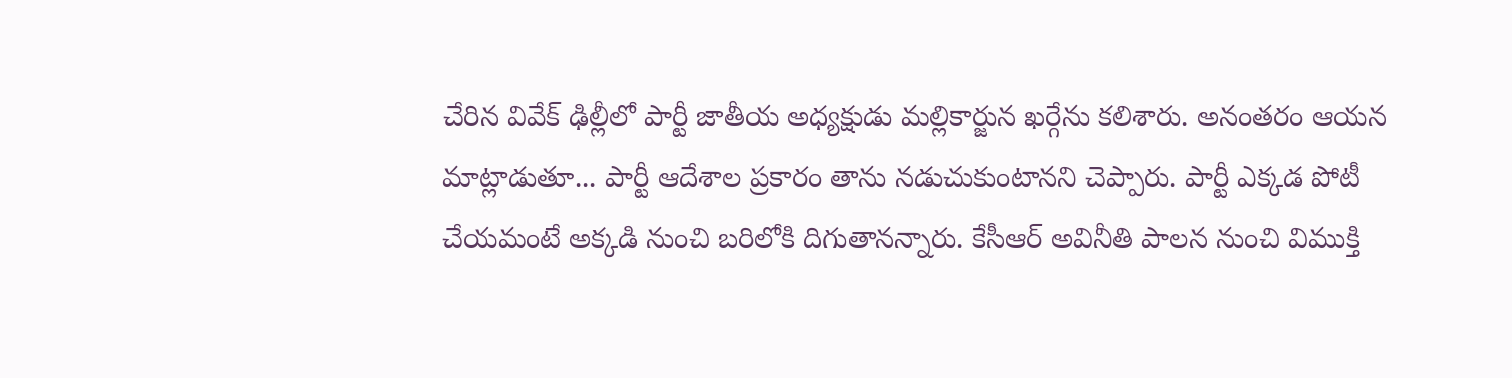చేరిన వివేక్ ఢిల్లీలో పార్టీ జాతీయ అధ్యక్షుడు మల్లికార్జున ఖర్గేను కలిశారు. అనంతరం ఆయన మాట్లాడుతూ... పార్టీ ఆదేశాల ప్రకారం తాను నడుచుకుంటానని చెప్పారు. పార్టీ ఎక్కడ పోటీ చేయమంటే అక్కడి నుంచి బరిలోకి దిగుతానన్నారు. కేసీఆర్ అవినీతి పాలన నుంచి విముక్తి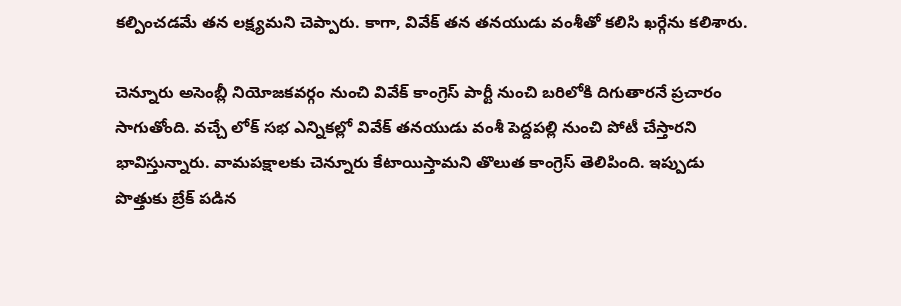కల్పించడమే తన లక్ష్యమని చెప్పారు. కాగా, వివేక్ తన తనయుడు వంశీతో కలిసి ఖర్గేను కలిశారు.

చెన్నూరు అసెంబ్లీ నియోజకవర్గం నుంచి వివేక్ కాంగ్రెస్ పార్టీ నుంచి బరిలోకి దిగుతారనే ప్రచారం సాగుతోంది. వచ్చే లోక్ సభ ఎన్నికల్లో వివేక్ తనయుడు వంశీ పెద్దపల్లి నుంచి పోటీ చేస్తారని భావిస్తున్నారు. వామపక్షాలకు చెన్నూరు కేటాయిస్తామని తొలుత కాంగ్రెస్ తెలిపింది. ఇప్పుడు పొత్తుకు బ్రేక్ పడిన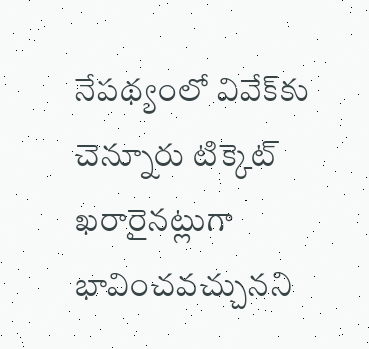నేపథ్యంలో వివేక్‌కు చెన్నూరు టిక్కెట్ ఖరారైనట్లుగా భావించవచ్చునని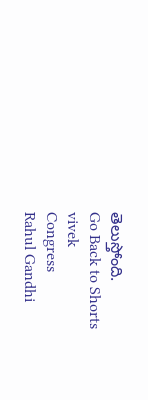తెలుస్తోంది.
Go Back to Shorts
vivek
Congress
Rahul Gandhi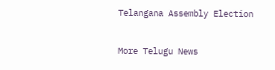Telangana Assembly Election

More Telugu News